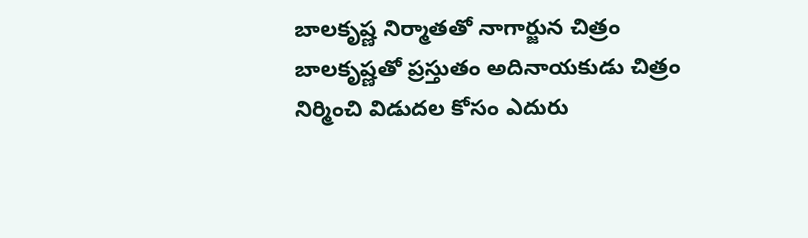బాలకృష్ణ నిర్మాతతో నాగార్జున చిత్రం
బాలకృష్ణతో ప్రస్తుతం అదినాయకుడు చిత్రం నిర్మించి విడుదల కోసం ఎదురు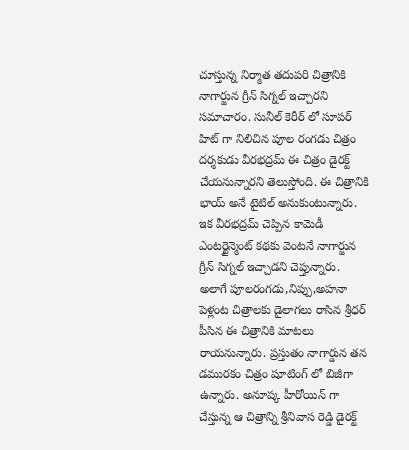చూస్తున్న నిర్మాత తదుపరి చిత్రానికి నాగార్జున గ్రీన్ సిగ్నల్ ఇచ్చారని సమాచారం. సునీల్ కెరీర్ లో సూపర్ హిట్ గా నిలిచిన పూల రంగడు చిత్రం దర్శకుడు వీరభద్రమ్ ఈ చిత్రం డైరక్ట్ చేయనున్నారని తెలుస్తోంది. ఈ చిత్రానికి భాయ్ అనే టైటిల్ అనుకుంటున్నారు. ఇక వీరభద్రమ్ చెప్పిన కామెడీ ఎంటర్టైన్మెంట్ కథకు వెంటనే నాగార్జున గ్రీన్ సిగ్నల్ ఇచ్చాడని చెప్తున్నారు.
అలాగే పూలరంగడు,నిప్పు,అహనా పెళ్లంట చిత్రాలకు డైలాగలు రాసిన శ్రీధర్ పీసిన ఈ చిత్రానికి మాటలు రాయనున్నారు. ప్రస్తుతం నాగార్డున తన డమురకం చిత్రం షూటింగ్ లో బిజీగా ఉన్నారు. అనూష్క హీరోయిన్ గా చేస్తున్న ఆ చిత్రాన్ని శ్రీనివాస రెడ్డి డైరక్ట్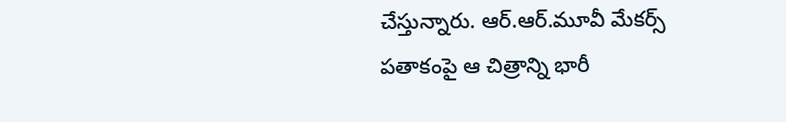చేస్తున్నారు. ఆర్.ఆర్.మూవీ మేకర్స్ పతాకంపై ఆ చిత్రాన్ని భారీ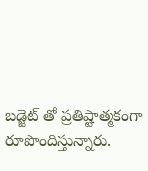బడ్జెట్ తో ప్రతిష్టాత్మకంగా రూపొందిస్తున్నారు.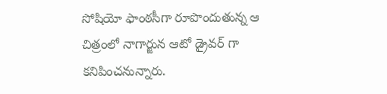సోషియో ఫాంఠసీగా రూపొందుతున్న ఆ చిత్రంలో నాగార్జున ఆటో డ్రైవర్ గా కనిపించనున్నారు.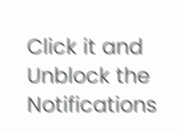Click it and Unblock the Notifications